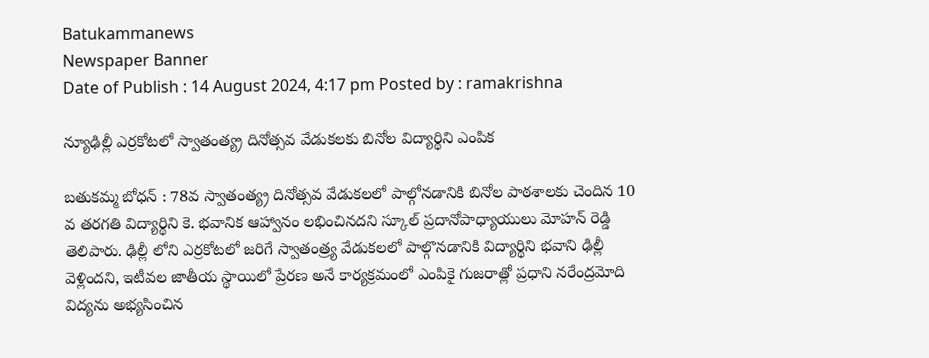Batukammanews
Newspaper Banner
Date of Publish : 14 August 2024, 4:17 pm Posted by : ramakrishna

న్యూఢిల్లీ ఎర్రకోటలో స్వాతంత్య్ర దినోత్సవ వేడుకలకు బినోల విద్యార్థిని ఎంపిక

బతుకమ్మ బోధన్ : 78వ స్వాతంత్య్ర దినోత్సవ వేడుకలలో పాల్గోనడానికి బినోల పాఠశాలకు చెందిన 10 వ తరగతి విద్యార్థిని కె. భవానిక ఆహ్వానం లభించినదని స్కూల్ ప్రదానోపాధ్యాయులు మోహన్ రెడ్డి తెలిపారు. ఢిల్లీ లోని ఎర్రకోటలో జరిగే స్వాతంత్ర్య వేడుకలలో పాల్గొనడానికి విద్యార్థిని భవాని ఢిల్లీ వెళ్లిందని, ఇటీవల జాతీయ స్థాయిలో ప్రేరణ అనే కార్యక్రమంలో ఎంపికై గుజరాత్లో ప్రధాని నరేంద్రమోది విద్యను అభ్యసించిన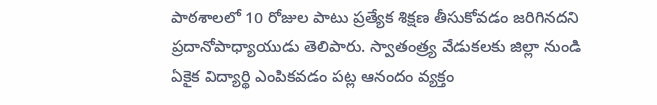పాఠశాలలో 10 రోజుల పాటు ప్రత్యేక శిక్షణ తీసుకోవడం జరిగినదని ప్రదానోపాధ్యాయుడు తెలిపారు. స్వాతంత్ర్య వేడుకలకు జిల్లా నుండి ఏకైక విద్యార్థి ఎంపికవడం పట్ల ఆనందం వ్యక్తం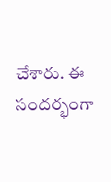చేశారు. ఈ సందర్భంగా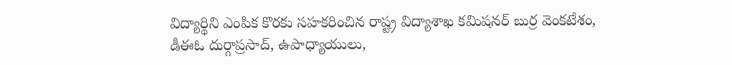విద్యార్థిని ఎంపిక కొరకు సహకరించిన రాష్ట్ర విద్యాశాఖ కమిషనర్ బుర్ర వెంకటేశం, డీఈఓ దుర్గాప్రసాద్, ఉపాధ్యాయులు,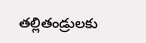తల్లితండ్రులకు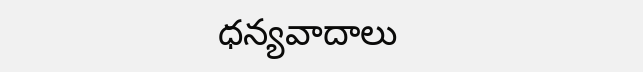ధన్యవాదాలు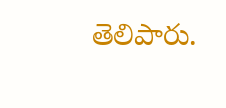తెలిపారు.